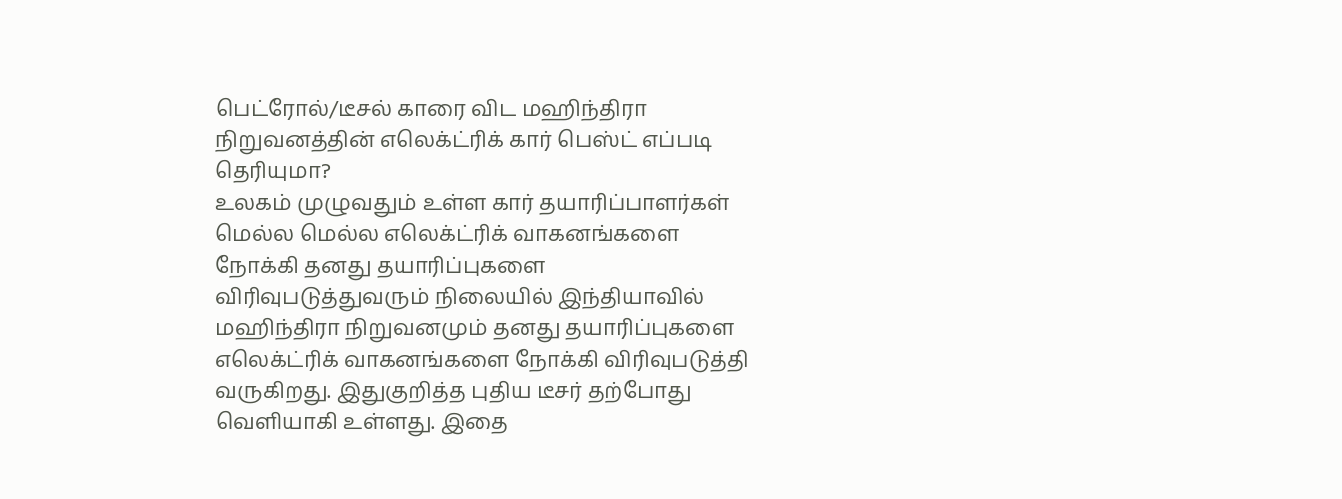பெட்ரோல்/டீசல் காரை விட மஹிந்திரா நிறுவனத்தின் எலெக்ட்ரிக் கார் பெஸ்ட் எப்படி தெரியுமா?
உலகம் முழுவதும் உள்ள கார் தயாரிப்பாளர்கள் மெல்ல மெல்ல எலெக்ட்ரிக் வாகனங்களை நோக்கி தனது தயாரிப்புகளை விரிவுபடுத்துவரும் நிலையில் இந்தியாவில் மஹிந்திரா நிறுவனமும் தனது தயாரிப்புகளை எலெக்ட்ரிக் வாகனங்களை நோக்கி விரிவுபடுத்தி வருகிறது. இதுகுறித்த புதிய டீசர் தற்போது வெளியாகி உள்ளது. இதை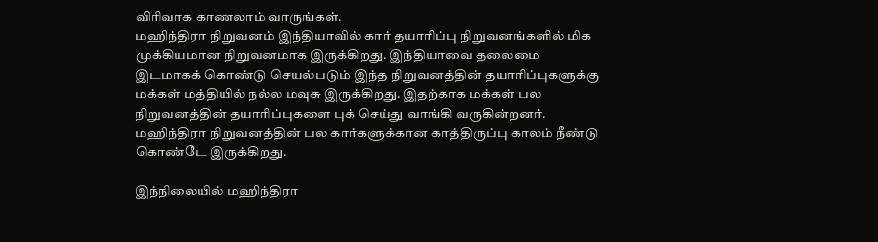விரிவாக காணலாம் வாருங்கள்.
மஹிந்திரா நிறுவனம் இந்தியாவில் கார் தயாரிப்பு நிறுவனங்களில் மிக முக்கியமான நிறுவனமாக இருக்கிறது. இந்தியாவை தலைமை இடமாகக் கொண்டு செயல்படும் இந்த நிறுவனத்தின் தயாரிப்புகளுக்கு மக்கள் மத்தியில் நல்ல மவுசு இருக்கிறது. இதற்காக மக்கள் பல நிறுவனத்தின் தயாரிப்புகளை புக் செய்து வாங்கி வருகின்றனர். மஹிந்திரா நிறுவனத்தின் பல கார்களுக்கான காத்திருப்பு காலம் நீண்டு கொண்டே இருக்கிறது.

இந்நிலையில் மஹிந்திரா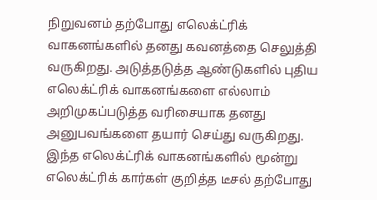நிறுவனம் தற்போது எலெக்ட்ரிக் வாகனங்களில் தனது கவனத்தை செலுத்தி வருகிறது. அடுத்தடுத்த ஆண்டுகளில் புதிய எலெக்ட்ரிக் வாகனங்களை எல்லாம் அறிமுகப்படுத்த வரிசையாக தனது அனுபவங்களை தயார் செய்து வருகிறது. இந்த எலெக்ட்ரிக் வாகனங்களில் மூன்று எலெக்ட்ரிக் கார்கள் குறித்த டீசல் தற்போது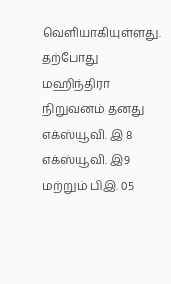வெளியாகியுள்ளது.
தற்போது மஹிந்திரா நிறுவனம் தனது எக்ஸ்யூவி. இ 8 எக்ஸ்யூவி. இ9 மற்றும் பிஇ. 05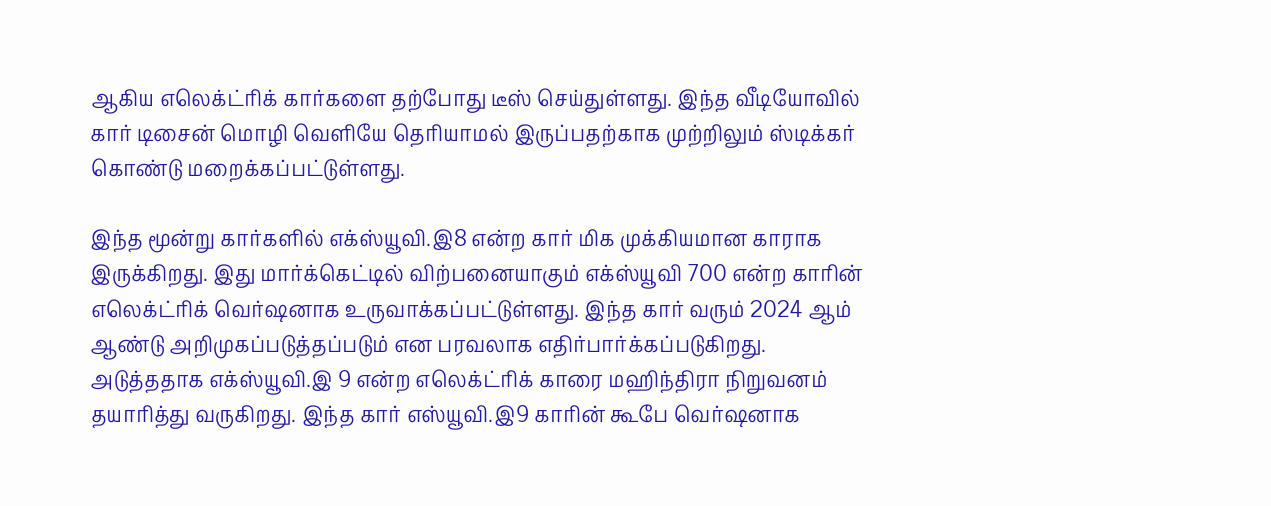ஆகிய எலெக்ட்ரிக் கார்களை தற்போது டீஸ் செய்துள்ளது. இந்த வீடியோவில் கார் டிசைன் மொழி வெளியே தெரியாமல் இருப்பதற்காக முற்றிலும் ஸ்டிக்கர் கொண்டு மறைக்கப்பட்டுள்ளது.

இந்த மூன்று கார்களில் எக்ஸ்யூவி.இ8 என்ற கார் மிக முக்கியமான காராக இருக்கிறது. இது மார்க்கெட்டில் விற்பனையாகும் எக்ஸ்யூவி 700 என்ற காரின் எலெக்ட்ரிக் வெர்ஷனாக உருவாக்கப்பட்டுள்ளது. இந்த கார் வரும் 2024 ஆம் ஆண்டு அறிமுகப்படுத்தப்படும் என பரவலாக எதிர்பார்க்கப்படுகிறது.
அடுத்ததாக எக்ஸ்யூவி.இ 9 என்ற எலெக்ட்ரிக் காரை மஹிந்திரா நிறுவனம் தயாரித்து வருகிறது. இந்த கார் எஸ்யூவி.இ9 காரின் கூபே வெர்ஷனாக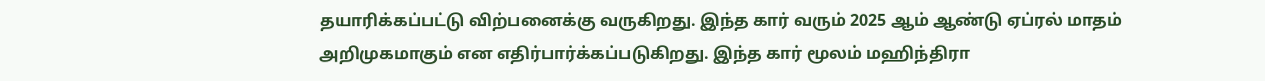தயாரிக்கப்பட்டு விற்பனைக்கு வருகிறது. இந்த கார் வரும் 2025 ஆம் ஆண்டு ஏப்ரல் மாதம் அறிமுகமாகும் என எதிர்பார்க்கப்படுகிறது. இந்த கார் மூலம் மஹிந்திரா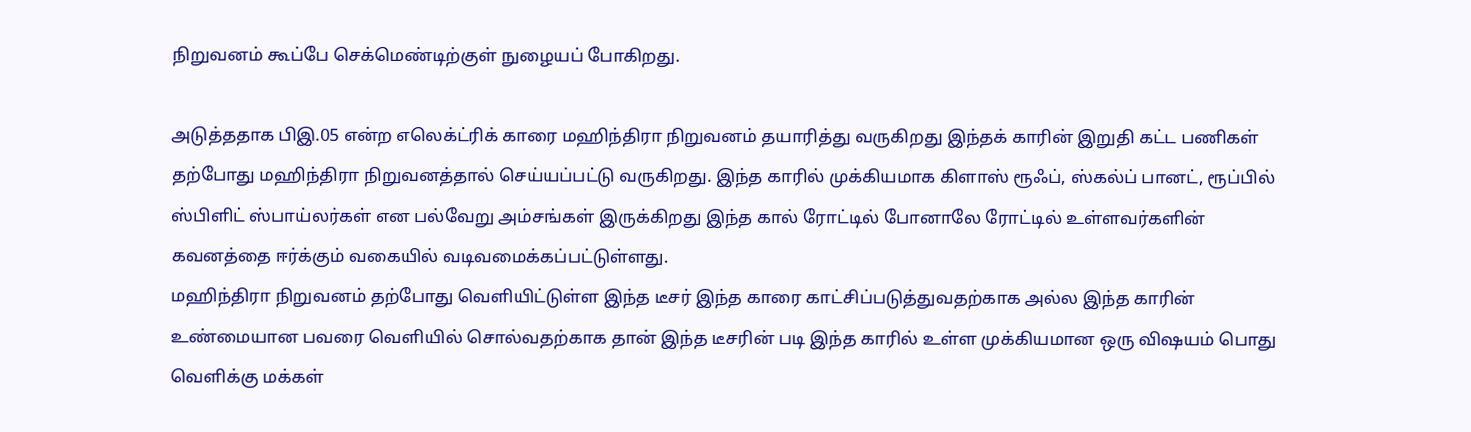நிறுவனம் கூப்பே செக்மெண்டிற்குள் நுழையப் போகிறது.

அடுத்ததாக பிஇ.05 என்ற எலெக்ட்ரிக் காரை மஹிந்திரா நிறுவனம் தயாரித்து வருகிறது இந்தக் காரின் இறுதி கட்ட பணிகள் தற்போது மஹிந்திரா நிறுவனத்தால் செய்யப்பட்டு வருகிறது. இந்த காரில் முக்கியமாக கிளாஸ் ரூஃப், ஸ்கல்ப் பானட், ரூப்பில் ஸ்பிளிட் ஸ்பாய்லர்கள் என பல்வேறு அம்சங்கள் இருக்கிறது இந்த கால் ரோட்டில் போனாலே ரோட்டில் உள்ளவர்களின் கவனத்தை ஈர்க்கும் வகையில் வடிவமைக்கப்பட்டுள்ளது.
மஹிந்திரா நிறுவனம் தற்போது வெளியிட்டுள்ள இந்த டீசர் இந்த காரை காட்சிப்படுத்துவதற்காக அல்ல இந்த காரின் உண்மையான பவரை வெளியில் சொல்வதற்காக தான் இந்த டீசரின் படி இந்த காரில் உள்ள முக்கியமான ஒரு விஷயம் பொது வெளிக்கு மக்கள்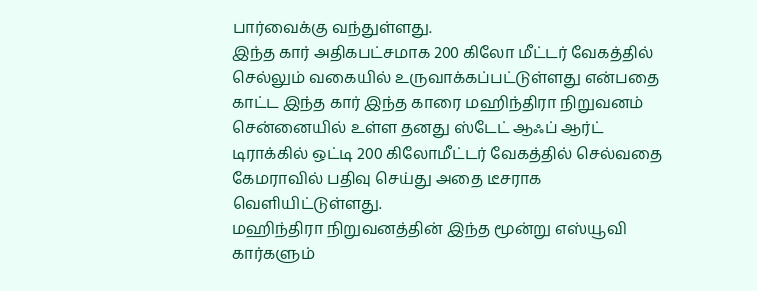பார்வைக்கு வந்துள்ளது.
இந்த கார் அதிகபட்சமாக 200 கிலோ மீட்டர் வேகத்தில் செல்லும் வகையில் உருவாக்கப்பட்டுள்ளது என்பதை காட்ட இந்த கார் இந்த காரை மஹிந்திரா நிறுவனம் சென்னையில் உள்ள தனது ஸ்டேட் ஆஃப் ஆர்ட் டிராக்கில் ஒட்டி 200 கிலோமீட்டர் வேகத்தில் செல்வதை கேமராவில் பதிவு செய்து அதை டீசராக வெளியிட்டுள்ளது.
மஹிந்திரா நிறுவனத்தின் இந்த மூன்று எஸ்யூவி கார்களும்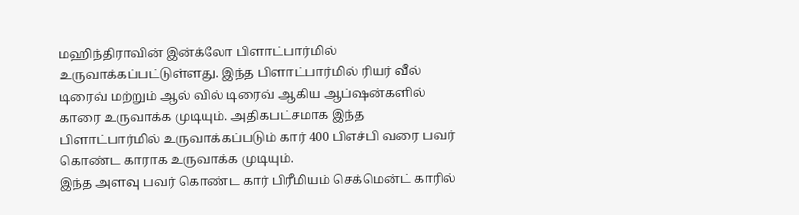மஹிந்திராவின் இன்க்லோ பிளாட்பார்மில் உருவாக்கப்பட்டுள்ளது. இந்த பிளாட்பார்மில் ரியர் வீல் டிரைவ் மற்றும் ஆல் வில் டிரைவ் ஆகிய ஆப்ஷன்களில் காரை உருவாக்க முடியும். அதிகபட்சமாக இந்த பிளாட்பார்மில் உருவாக்கப்படும் கார் 400 பிஎச்பி வரை பவர் கொண்ட காராக உருவாக்க முடியும்.
இந்த அளவு பவர் கொண்ட கார் பிரீமியம் செக்மென்ட் காரில்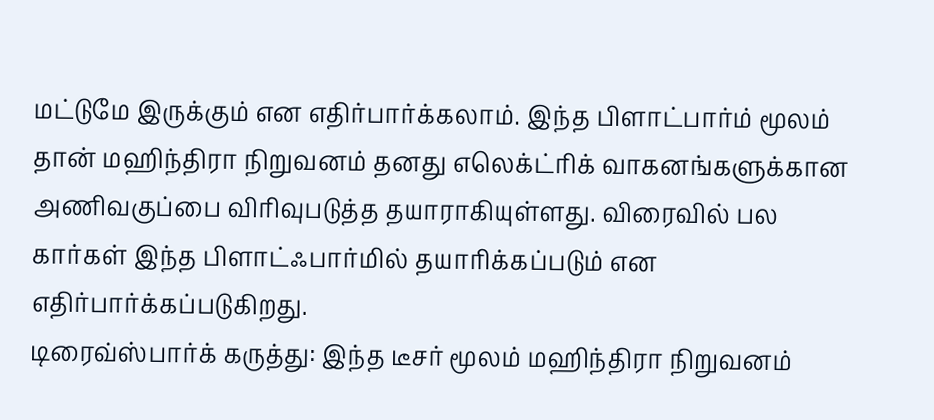மட்டுமே இருக்கும் என எதிர்பார்க்கலாம். இந்த பிளாட்பார்ம் மூலம் தான் மஹிந்திரா நிறுவனம் தனது எலெக்ட்ரிக் வாகனங்களுக்கான அணிவகுப்பை விரிவுபடுத்த தயாராகியுள்ளது. விரைவில் பல கார்கள் இந்த பிளாட்ஃபார்மில் தயாரிக்கப்படும் என எதிர்பார்க்கப்படுகிறது.
டிரைவ்ஸ்பார்க் கருத்து: இந்த டீசர் மூலம் மஹிந்திரா நிறுவனம்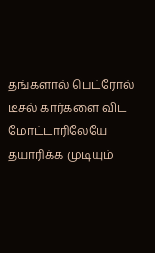தங்களால் பெட்ரோல் டீசல் கார்களை விட மோட்டாரிலேயே தயாரிக்க முடியும்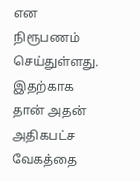என நிரூபணம் செய்துள்ளது. இதற்காக தான் அதன் அதிகபட்ச வேகத்தை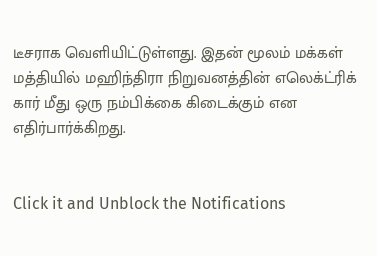டீசராக வெளியிட்டுள்ளது. இதன் மூலம் மக்கள் மத்தியில் மஹிந்திரா நிறுவனத்தின் எலெக்ட்ரிக் கார் மீது ஒரு நம்பிக்கை கிடைக்கும் என எதிர்பார்க்கிறது.


Click it and Unblock the Notifications